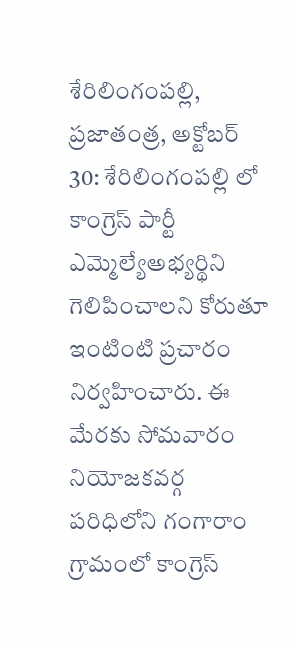శేరిలింగంపల్లి, ప్రజాతంత్ర, అక్టోబర్ 30: శేరిలింగంపల్లి లో కాంగ్రెస్ పార్టీ ఎమ్మెల్యేఅభ్యర్థిని గెలిపించాలని కోరుతూ ఇంటింటి ప్రచారం నిర్వహించారు. ఈ మేరకు సోమవారం నియోజకవర్గ పరిధిలోని గంగారాం గ్రామంలో కాంగ్రెస్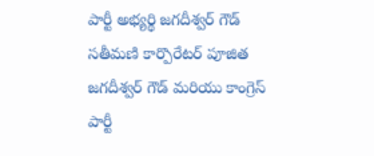పార్టీ అభ్యర్థి జగదీశ్వర్ గౌడ్ సతీమణి కార్పొరేటర్ పూజిత జగదీశ్వర్ గౌడ్ మరియు కాంగ్రెస్ పార్టీ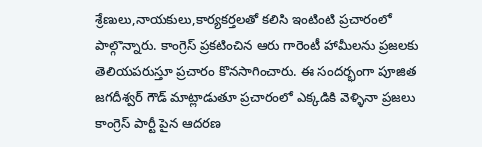శ్రేణులు,నాయకులు,కార్యకర్తలతో కలిసి ఇంటింటి ప్రచారంలో పాల్గొన్నారు. కాంగ్రెస్ ప్రకటించిన ఆరు గారెంటీ హామీలను ప్రజలకు తెలియపరుస్తూ ప్రచారం కొనసాగించారు. ఈ సందర్భంగా పూజిత జగదీశ్వర్ గౌడ్ మాట్లాడుతూ ప్రచారంలో ఎక్కడికి వెళ్ళినా ప్రజలు కాంగ్రెస్ పార్టీ పైన ఆదరణ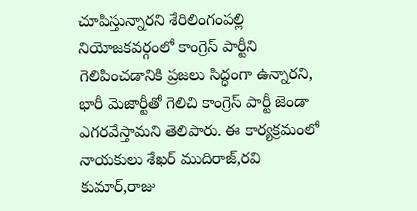చూపిస్తున్నారని శేరిలింగంపల్లి నియోజకవర్గంలో కాంగ్రెస్ పార్టీని గెలిపించడానికి ప్రజలు సిద్ధంగా ఉన్నారని, భారీ మెజార్టీతో గెలిచి కాంగ్రెస్ పార్టీ జెండా ఎగరవేస్తామని తెలిపారు. ఈ కార్యక్రమంలో నాయకులు శేఖర్ ముదిరాజ్,రవి కుమార్,రాజు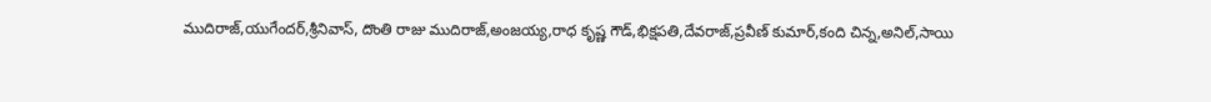ముదిరాజ్,యుగేందర్,శ్రీనివాస్, దొంతి రాజు ముదిరాజ్,అంజయ్య,రాధ కృష్ణ గౌడ్,భిక్షపతి,దేవరాజ్,ప్రవీణ్ కుమార్,కంది చిన్న,అనిల్,సాయి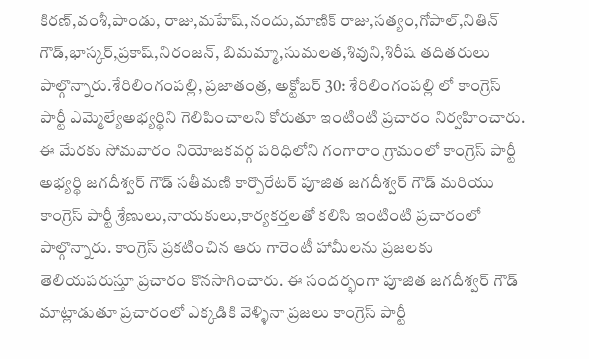కిరణ్,వంశీ,పాండు, రాజు,మహేష్,నందు,మాణిక్ రాజు,సత్యం,గోపాల్,నితిన్ గౌడ్,భాస్కర్,ప్రకాష్,నిరంజన్, బిమమ్మా,సుమలత,శివుని,శిరీష తదితరులు పాల్గొన్నారు.శేరిలింగంపల్లి, ప్రజాతంత్ర, అక్టోబర్ 30: శేరిలింగంపల్లి లో కాంగ్రెస్ పార్టీ ఎమ్మెల్యేఅభ్యర్థిని గెలిపించాలని కోరుతూ ఇంటింటి ప్రచారం నిర్వహించారు. ఈ మేరకు సోమవారం నియోజకవర్గ పరిధిలోని గంగారాం గ్రామంలో కాంగ్రెస్ పార్టీ అభ్యర్థి జగదీశ్వర్ గౌడ్ సతీమణి కార్పొరేటర్ పూజిత జగదీశ్వర్ గౌడ్ మరియు కాంగ్రెస్ పార్టీ శ్రేణులు,నాయకులు,కార్యకర్తలతో కలిసి ఇంటింటి ప్రచారంలో పాల్గొన్నారు. కాంగ్రెస్ ప్రకటించిన ఆరు గారెంటీ హామీలను ప్రజలకు తెలియపరుస్తూ ప్రచారం కొనసాగించారు. ఈ సందర్భంగా పూజిత జగదీశ్వర్ గౌడ్ మాట్లాడుతూ ప్రచారంలో ఎక్కడికి వెళ్ళినా ప్రజలు కాంగ్రెస్ పార్టీ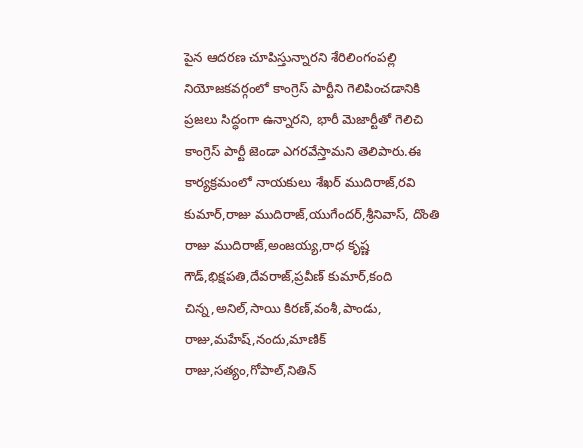పైన ఆదరణ చూపిస్తున్నారని శేరిలింగంపల్లి నియోజకవర్గంలో కాంగ్రెస్ పార్టీని గెలిపించడానికి ప్రజలు సిద్ధంగా ఉన్నారని, భారీ మెజార్టీతో గెలిచి కాంగ్రెస్ పార్టీ జెండా ఎగరవేస్తామని తెలిపారు.ఈ కార్యక్రమంలో నాయకులు శేఖర్ ముదిరాజ్,రవి కుమార్,రాజు ముదిరాజ్,యుగేందర్,శ్రీనివాస్, దొంతి రాజు ముదిరాజ్,అంజయ్య,రాధ కృష్ణ గౌడ్,భిక్షపతి,దేవరాజ్,ప్రవీణ్ కుమార్,కంది చిన్న,అనిల్,సాయి కిరణ్,వంశీ,పాండు, రాజు,మహేష్,నందు,మాణిక్ రాజు,సత్యం,గోపాల్,నితిన్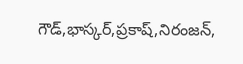గౌడ్,భాస్కర్,ప్రకాష్,నిరంజన్,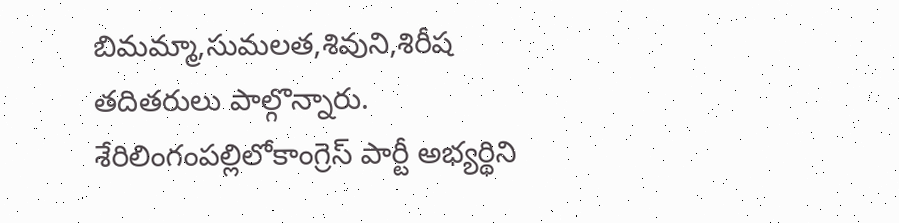బిమమ్మా,సుమలత,శివుని,శిరీష తదితరులు పాల్గొన్నారు.
శేరిలింగంపల్లిలోకాంగ్రెస్ పార్టీ అభ్యర్థిని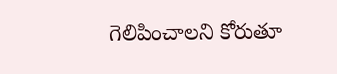గెలిపించాలని కోరుతూ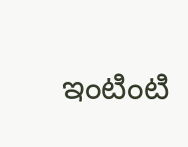ఇంటింటి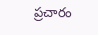ప్రచారం